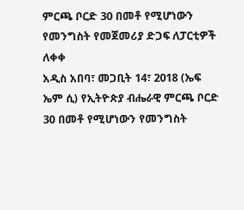ምርጫ ቦርድ 30 በመቶ የሚሆነውን የመንግስት የመጀመሪያ ድጋፍ ለፓርቲዎች ለቀቀ
አዲስ አበባ፣ መጋቢት 14፣ 2018 (ኤፍ ኤም ሲ) የኢትዮጵያ ብሔራዊ ምርጫ ቦርድ 30 በመቶ የሚሆነውን የመንግስት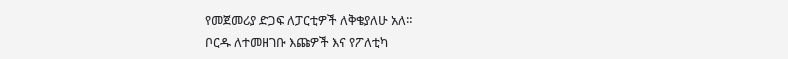የመጀመሪያ ድጋፍ ለፓርቲዎች ለቅቄያለሁ አለ።
ቦርዱ ለተመዘገቡ እጩዎች እና የፖለቲካ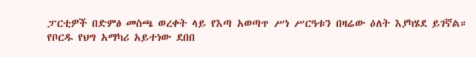ፓርቲዎች በድምፅ መስጫ ወረቀት ላይ የእጣ አወጣጥ ሥነ ሥርዓቱን በዛሬው ዕለት እያካሄደ ይገኛል።
የቦርዱ የህግ አማካሪ አይተነው ደበበ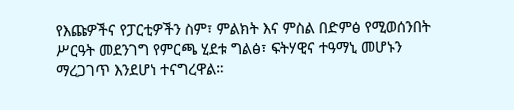የእጩዎችና የፓርቲዎችን ስም፣ ምልክት እና ምስል በድምፅ የሚወሰንበት ሥርዓት መደንገግ የምርጫ ሂደቱ ግልፅ፣ ፍትሃዊና ተዓማኒ መሆኑን ማረጋገጥ እንደሆነ ተናግረዋል።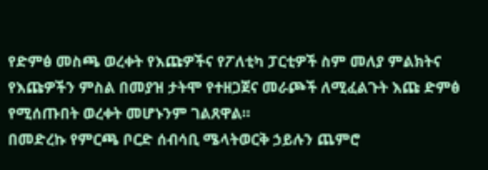የድምፅ መስጫ ወረቀት የእጩዎችና የፖለቲካ ፓርቲዎች ስም መለያ ምልክትና የእጩዎችን ምስል በመያዝ ታትሞ የተዘጋጀና መራጮች ለሚፈልጉት እጩ ድምፅ የሚሰጡበት ወረቀት መሆኑንም ገልጸዋል።
በመድረኩ የምርጫ ቦርድ ሰብሳቢ ሜላትወርቅ ኃይሉን ጨምሮ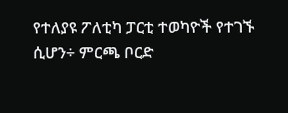የተለያዩ ፖለቲካ ፓርቲ ተወካዮች የተገኙ ሲሆን÷ ምርጫ ቦርድ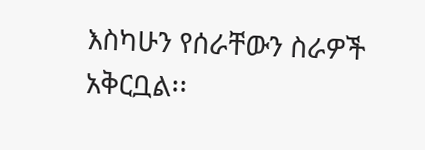እስካሁን የሰራቸውን ስራዎች አቅርቧል፡፡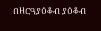በዘርዓያዕቆብ ያዕቆብ